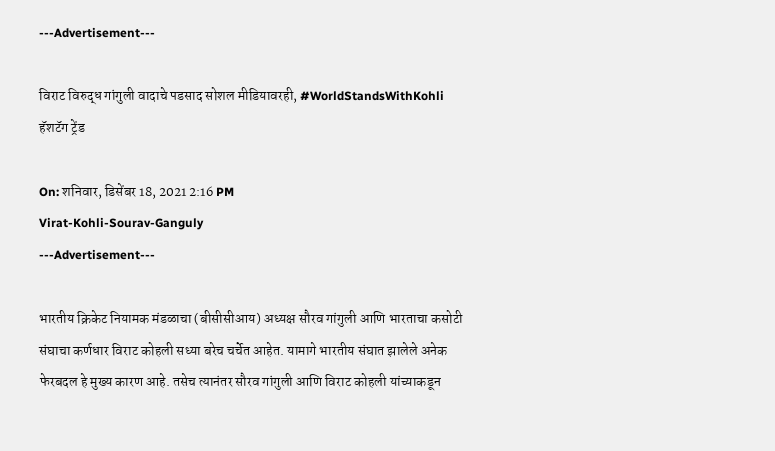---Advertisement---

विराट विरुद्ध गांगुली वादाचे पडसाद सोशल मीडियावरही, #WorldStandsWithKohli हॅशटॅग ट्रेंड

On: शनिवार, डिसेंबर 18, 2021 2:16 PM
Virat-Kohli-Sourav-Ganguly
---Advertisement---

भारतीय क्रिकेट नियामक मंडळाचा (बीसीसीआय) अध्यक्ष सौरव गांगुली आणि भारताचा कसोटी संघाचा कर्णधार विराट कोहली सध्या बरेच चर्चेत आहेत. यामागे भारतीय संघात झालेले अनेक फेरबदल हे मुख्य कारण आहे. तसेच त्यानंतर सौरव गांगुली आणि विराट कोहली यांच्याकडून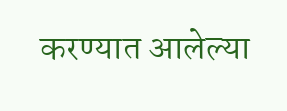करण्यात आलेल्या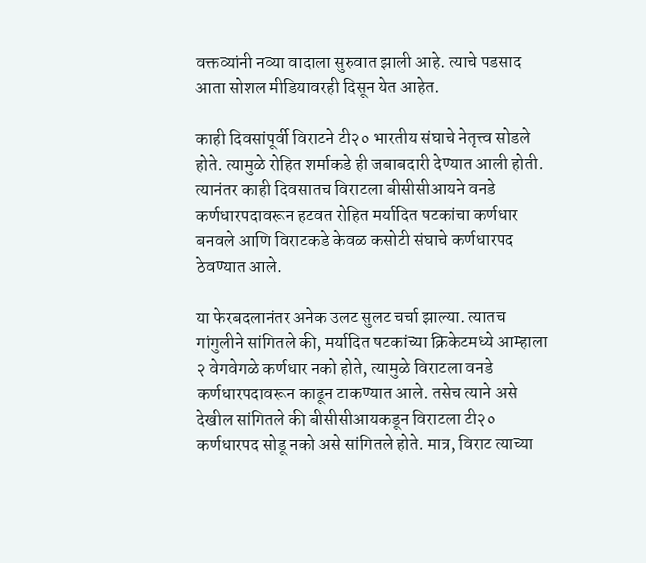वक्तव्यांनी नव्या वादाला सुरुवात झाली आहे. त्याचे पडसाद आता सोशल मीडियावरही दिसून येत आहेत.

काही दिवसांपूर्वी विराटने टी२० भारतीय संघाचे नेतृत्त्व सोडले होते. त्यामुळे रोहित शर्माकडे ही जबाबदारी देण्यात आली होती. त्यानंतर काही दिवसातच विराटला बीसीसीआयने वनडे कर्णधारपदावरून हटवत रोहित मर्यादित षटकांचा कर्णधार बनवले आणि विराटकडे केवळ कसोटी संघाचे कर्णधारपद ठेवण्यात आले.

या फेरबदलानंतर अनेक उलट सुलट चर्चा झाल्या. त्यातच गांगुलीने सांगितले की, मर्यादित षटकांच्या क्रिकेटमध्ये आम्हाला २ वेगवेगळे कर्णधार नको होते, त्यामुळे विराटला वनडे कर्णधारपदावरून काढून टाकण्यात आले. तसेच त्याने असे देखील सांगितले की बीसीसीआयकडून विराटला टी२० कर्णधारपद सोडू नको असे सांगितले होते. मात्र, विराट त्याच्या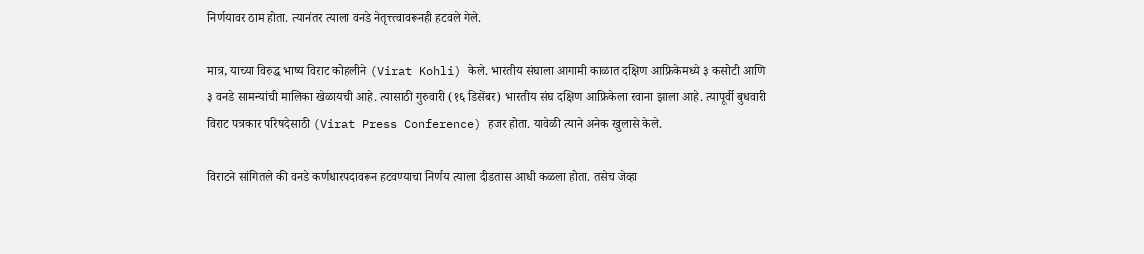निर्णयावर ठाम होता. त्यानंतर त्याला वनडे नेतृत्त्त्वावरूनही हटवले गेले.

मात्र, याच्या विरुद्ध भाष्य विराट कोहलीने (Virat Kohli) केले. भारतीय संघाला आगामी काळात दक्षिण आफ्रिकेमध्ये ३ कसोटी आणि ३ वनडे सामन्यांची मालिका खेळायची आहे. त्यासाठी गुरुवारी (१६ डिसेंबर) भारतीय संघ दक्षिण आफ्रिकेला रवाना झाला आहे. त्यापूर्वी बुधवारी विराट पत्रकार परिषदेसाठी (Virat Press Conference) हजर होता. यावेळी त्याने अनेक खुलासे केले.

विराटने सांगितले की वनडे कर्णधारपदावरून हटवण्याचा निर्णय त्याला दीडतास आधी कळला होता. तसेच जेव्हा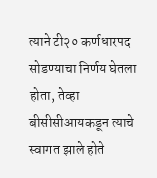त्याने टी२० कर्णधारपद सोडण्याचा निर्णय घेतला होता, तेव्हा बीसीसीआयकडून त्याचे स्वागत झाले होते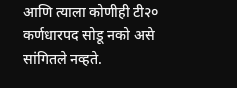आणि त्याला कोणीही टी२० कर्णधारपद सोडू नको असे सांगितले नव्हते.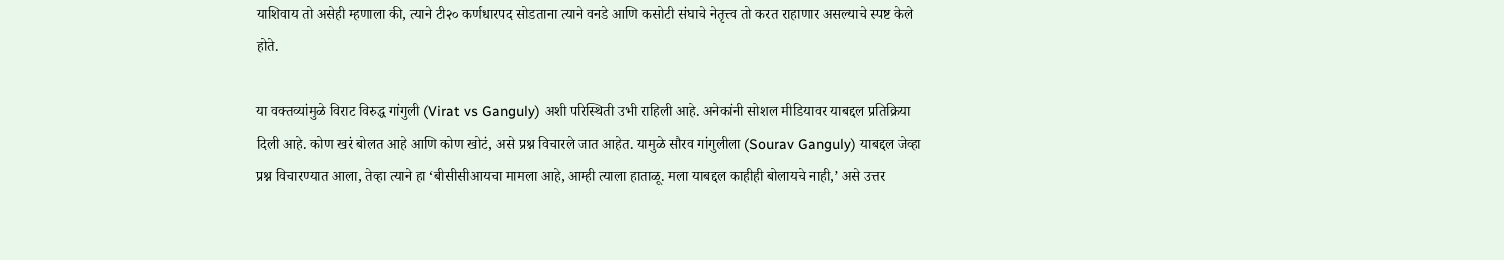याशिवाय तो असेही म्हणाला की, त्याने टी२० कर्णधारपद सोडताना त्याने वनडे आणि कसोटी संघाचे नेतृत्त्व तो करत राहाणार असल्याचे स्पष्ट केले होते.

या वक्तव्यांमुळे विराट विरुद्ध गांगुली (Virat vs Ganguly) अशी परिस्थिती उभी राहिली आहे. अनेकांनी सोशल मीडियावर याबद्दल प्रतिक्रिया दिली आहे. कोण खरं बोलत आहे आणि कोण खोटं, असे प्रश्न विचारले जात आहेत. यामुळे सौरव गांगुलीला (Sourav Ganguly) याबद्दल जेव्हा प्रश्न विचारण्यात आला, तेव्हा त्याने हा ‘बीसीसीआयचा मामला आहे, आम्ही त्याला हाताळू. मला याबद्दल काहीही बोलायचे नाही,’ असे उत्तर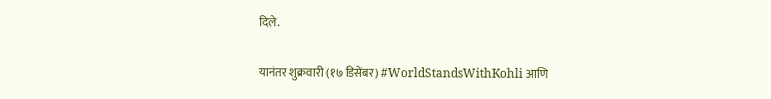दिले.

यानंतर शुक्रवारी (१७ डिसेंबर) #WorldStandsWithKohli आणि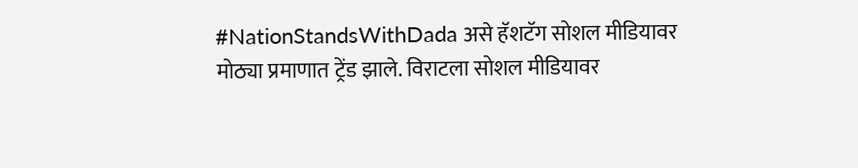#NationStandsWithDada असे हॅशटॅग सोशल मीडियावर मोठ्या प्रमाणात ट्रेंड झाले. विराटला सोशल मीडियावर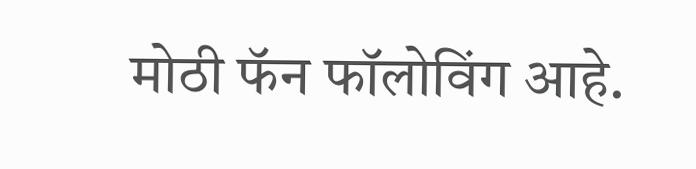मोठी फॅन फॉलोविंग आहे.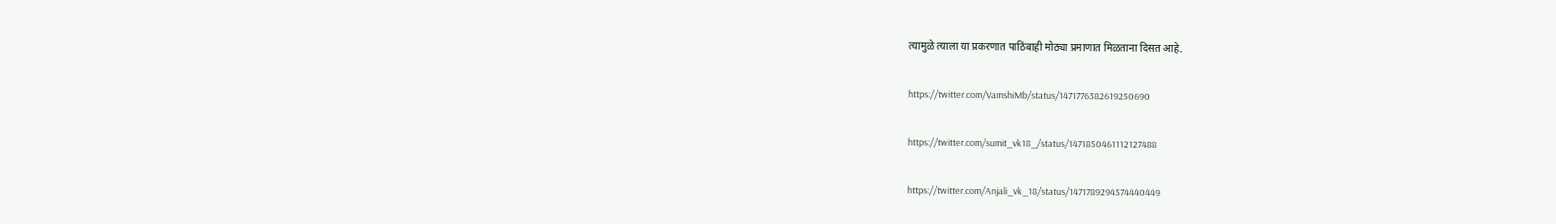त्यामुळे त्याला या प्रकरणात पाठिंबाही मोठ्या प्रमाणात मिळताना दिसत आहे.

https://twitter.com/VamshiMb/status/1471776382619250690

https://twitter.com/sumit_vk18_/status/1471850461112127488

https://twitter.com/Anjali_vk_18/status/1471789294574440449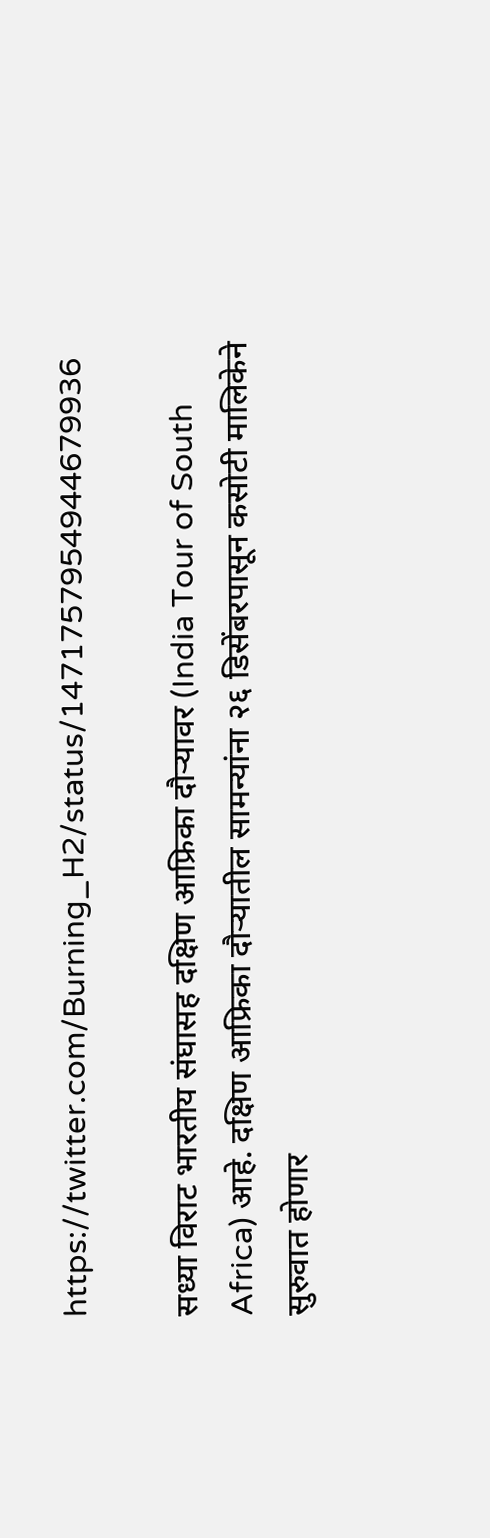https://twitter.com/Burning_H2/status/1471757954944679936

सध्या विराट भारतीय संघासह दक्षिण आफ्रिका दौऱ्यावर (India Tour of South Africa) आहे. दक्षिण आफ्रिका दौऱ्यातील सामन्यांना २६ डिसेंबरपासून कसोटी मालिकेने सुरुवात होणार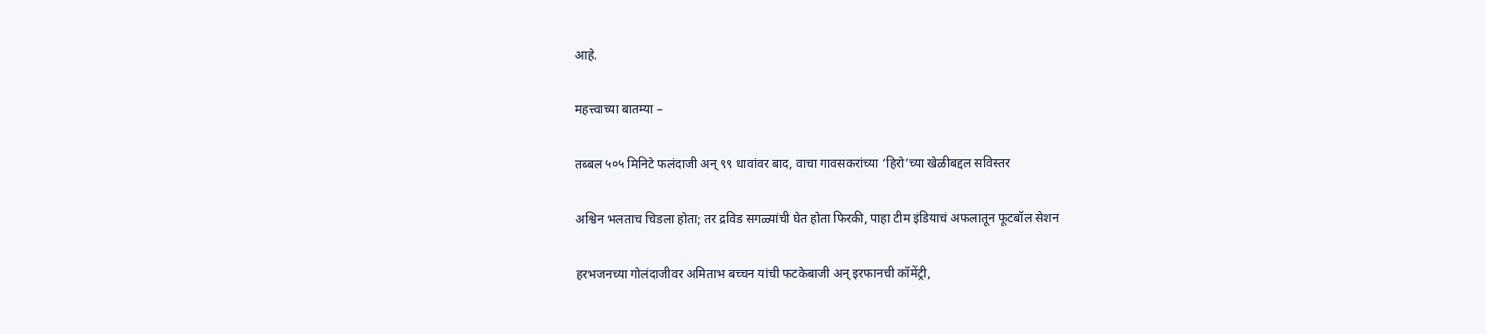आहे.

महत्त्वाच्या बातम्या –

तब्बल ५०५ मिनिटे फलंदाजी अन् ९९ धावांवर बाद, वाचा गावसकरांच्या ‘हिरो’च्या खेळीबद्दल सविस्तर

अश्विन भलताच चिडला होता; तर द्रविड सगळ्यांची घेत होता फिरकी, पाहा टीम इंडियाचं अफलातून फूटबॉल सेशन

हरभजनच्या गोलंदाजीवर अमिताभ बच्चन यांची फटकेबाजी अन् इरफानची कॉमेंट्री,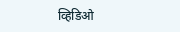व्हिडिओ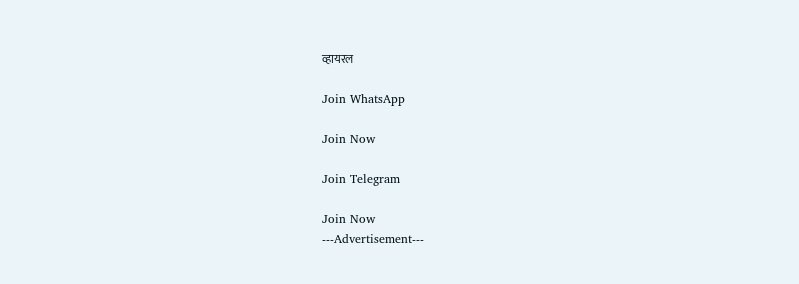व्हायरल

Join WhatsApp

Join Now

Join Telegram

Join Now
---Advertisement---